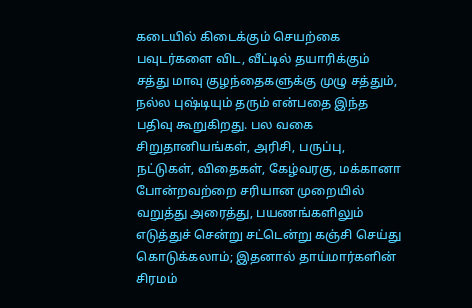கடையில் கிடைக்கும் செயற்கை பவுடர்களை விட, வீட்டில் தயாரிக்கும் சத்து மாவு குழந்தைகளுக்கு முழு சத்தும், நல்ல புஷ்டியும் தரும் என்பதை இந்த பதிவு கூறுகிறது. பல வகை சிறுதானியங்கள், அரிசி, பருப்பு, நட்டுகள், விதைகள், கேழ்வரகு, மக்கானா போன்றவற்றை சரியான முறையில் வறுத்து அரைத்து, பயணங்களிலும் எடுத்துச் சென்று சட்டென்று கஞ்சி செய்து கொடுக்கலாம்; இதனால் தாய்மார்களின் சிரமம்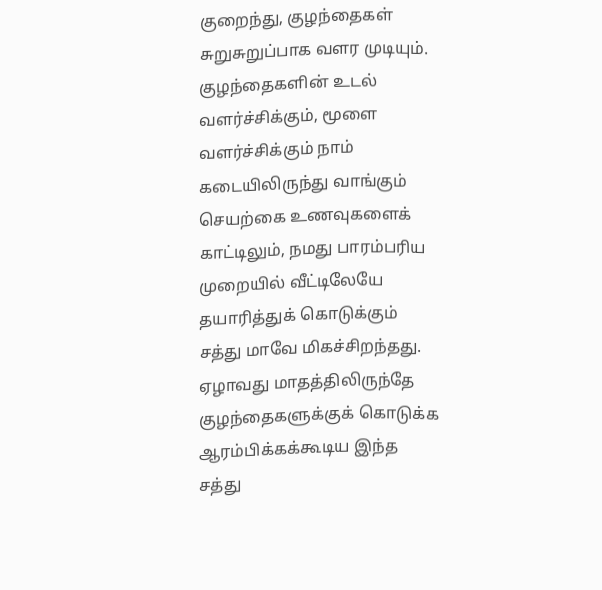குறைந்து, குழந்தைகள் சுறுசுறுப்பாக வளர முடியும்.
குழந்தைகளின் உடல் வளர்ச்சிக்கும், மூளை வளர்ச்சிக்கும் நாம் கடையிலிருந்து வாங்கும் செயற்கை உணவுகளைக் காட்டிலும், நமது பாரம்பரிய முறையில் வீட்டிலேயே தயாரித்துக் கொடுக்கும் சத்து மாவே மிகச்சிறந்தது. ஏழாவது மாதத்திலிருந்தே குழந்தைகளுக்குக் கொடுக்க ஆரம்பிக்கக்கூடிய இந்த சத்து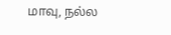மாவு, நல்ல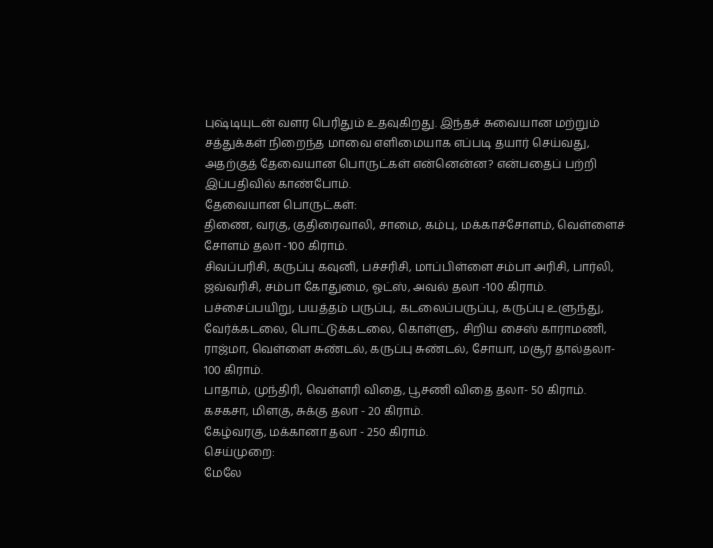புஷ்டியுடன் வளர பெரிதும் உதவுகிறது. இந்தச் சுவையான மற்றும் சத்துக்கள் நிறைந்த மாவை எளிமையாக எப்படி தயார் செய்வது, அதற்குத் தேவையான பொருட்கள் என்னென்ன? என்பதைப் பற்றி இப்பதிவில் காண்போம்.
தேவையான பொருட்கள்:
திணை, வரகு, குதிரைவாலி, சாமை, கம்பு, மக்காச்சோளம், வெள்ளைச் சோளம் தலா -100 கிராம்.
சிவப்பரிசி, கருப்பு கவுனி, பச்சரிசி, மாப்பிள்ளை சம்பா அரிசி, பார்லி, ஜவ்வரிசி, சம்பா கோதுமை, ஓட்ஸ், அவல் தலா -100 கிராம்.
பச்சைப்பயிறு, பயத்தம் பருப்பு, கடலைப்பருப்பு, கருப்பு உளுந்து, வேர்க்கடலை, பொட்டுக்கடலை, கொள்ளு, சிறிய சைஸ் காராமணி, ராஜ்மா, வெள்ளை சுண்டல், கருப்பு சுண்டல், சோயா, மசூர் தால்தலா- 100 கிராம்.
பாதாம், முந்திரி, வெள்ளரி விதை, பூசணி விதை தலா- 50 கிராம்.
கசகசா, மிளகு, சுக்கு தலா - 20 கிராம்.
கேழ்வரகு, மக்கானா தலா - 250 கிராம்.
செய்முறை:
மேலே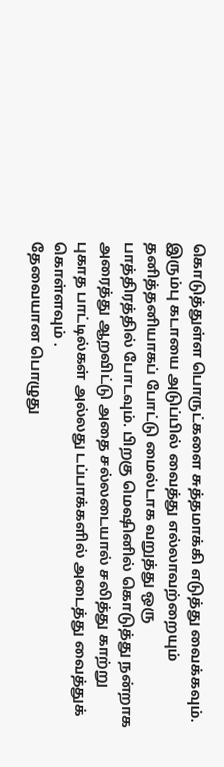கொடுத்துள்ள பொருட்களை சுத்தமாக்கி எடுத்து வைக்கவும்.
இரும்பு கடாயை அடுப்பில் வைத்து எல்லாவற்றையும் தனித்தனியாகப் போட்டு மைல்டாக வறுத்து ஒரு பாத்திரத்தில் போடவும். பிறகு மெஷினில் கொடுத்து நன்றாக அரைத்து ஆறவிட்டு அதை சல்லடையால் சலித்து காற்று புகாத பாட்டில்கள் அல்லது டப்பாக்களில் அடைத்து வைத்துக் கொள்ளவும் .
தேவையான பொழுது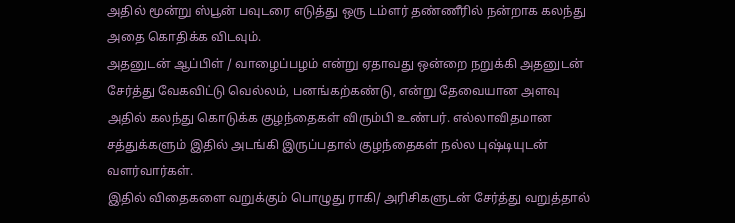அதில் மூன்று ஸ்பூன் பவுடரை எடுத்து ஒரு டம்ளர் தண்ணீரில் நன்றாக கலந்து அதை கொதிக்க விடவும்.
அதனுடன் ஆப்பிள் / வாழைப்பழம் என்று ஏதாவது ஒன்றை நறுக்கி அதனுடன் சேர்த்து வேகவிட்டு வெல்லம், பனங்கற்கண்டு, என்று தேவையான அளவு அதில் கலந்து கொடுக்க குழந்தைகள் விரும்பி உண்பர். எல்லாவிதமான சத்துக்களும் இதில் அடங்கி இருப்பதால் குழந்தைகள் நல்ல புஷ்டியுடன் வளர்வார்கள்.
இதில் விதைகளை வறுக்கும் பொழுது ராகி/ அரிசிகளுடன் சேர்த்து வறுத்தால்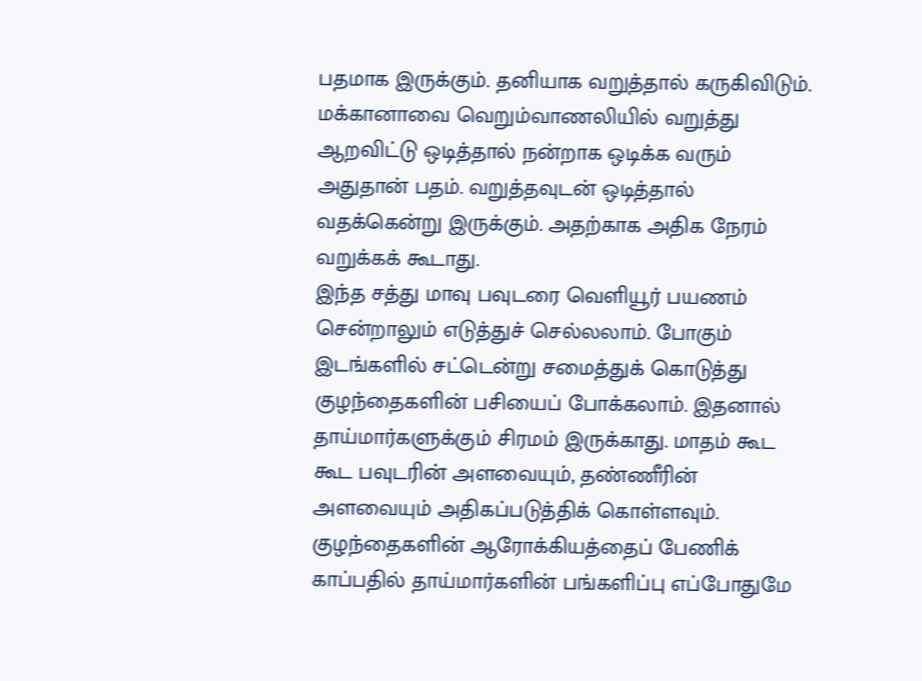பதமாக இருக்கும். தனியாக வறுத்தால் கருகிவிடும். மக்கானாவை வெறும்வாணலியில் வறுத்து ஆறவிட்டு ஒடித்தால் நன்றாக ஒடிக்க வரும் அதுதான் பதம். வறுத்தவுடன் ஒடித்தால் வதக்கென்று இருக்கும். அதற்காக அதிக நேரம் வறுக்கக் கூடாது.
இந்த சத்து மாவு பவுடரை வெளியூர் பயணம் சென்றாலும் எடுத்துச் செல்லலாம். போகும் இடங்களில் சட்டென்று சமைத்துக் கொடுத்து குழந்தைகளின் பசியைப் போக்கலாம். இதனால் தாய்மார்களுக்கும் சிரமம் இருக்காது. மாதம் கூட கூட பவுடரின் அளவையும், தண்ணீரின் அளவையும் அதிகப்படுத்திக் கொள்ளவும்.
குழந்தைகளின் ஆரோக்கியத்தைப் பேணிக் காப்பதில் தாய்மார்களின் பங்களிப்பு எப்போதுமே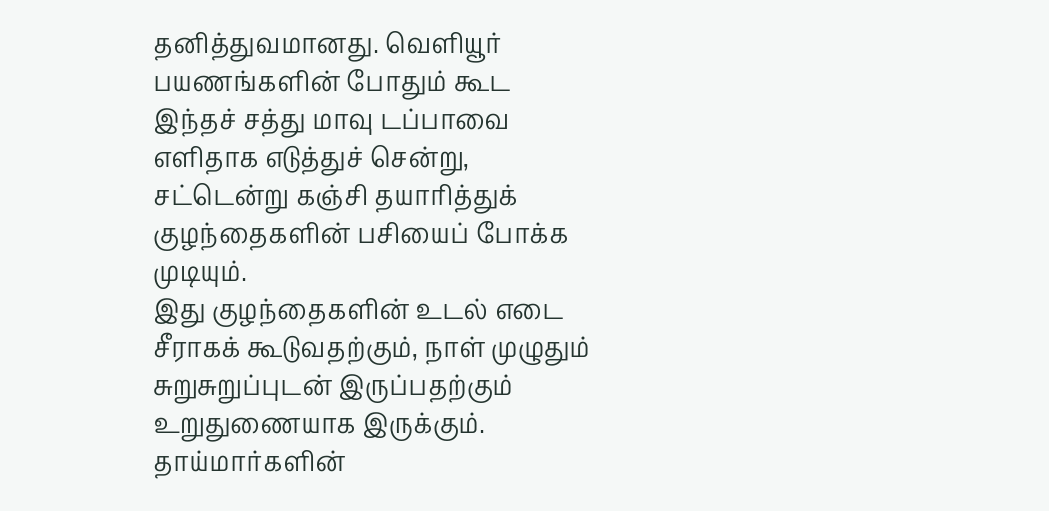தனித்துவமானது. வெளியூர் பயணங்களின் போதும் கூட இந்தச் சத்து மாவு டப்பாவை எளிதாக எடுத்துச் சென்று, சட்டென்று கஞ்சி தயாரித்துக் குழந்தைகளின் பசியைப் போக்க முடியும்.
இது குழந்தைகளின் உடல் எடை சீராகக் கூடுவதற்கும், நாள் முழுதும் சுறுசுறுப்புடன் இருப்பதற்கும் உறுதுணையாக இருக்கும். தாய்மார்களின்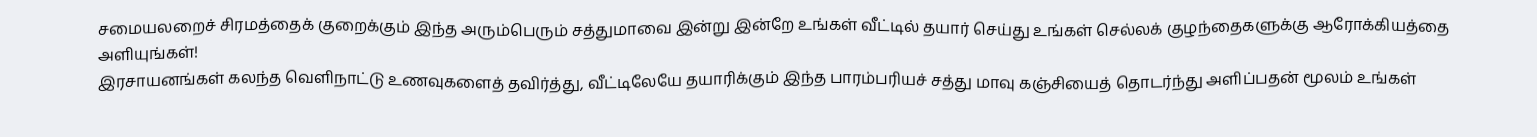சமையலறைச் சிரமத்தைக் குறைக்கும் இந்த அரும்பெரும் சத்துமாவை இன்று இன்றே உங்கள் வீட்டில் தயார் செய்து உங்கள் செல்லக் குழந்தைகளுக்கு ஆரோக்கியத்தை அளியுங்கள்!
இரசாயனங்கள் கலந்த வெளிநாட்டு உணவுகளைத் தவிர்த்து, வீட்டிலேயே தயாரிக்கும் இந்த பாரம்பரியச் சத்து மாவு கஞ்சியைத் தொடர்ந்து அளிப்பதன் மூலம் உங்கள்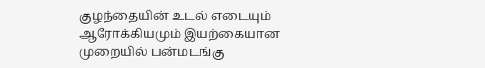குழந்தையின் உடல் எடையும் ஆரோக்கியமும் இயற்கையான முறையில் பன்மடங்கு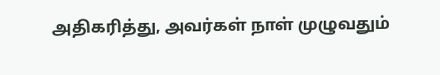அதிகரித்து, அவர்கள் நாள் முழுவதும்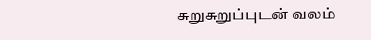சுறுசுறுப்புடன் வலம்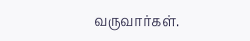வருவார்கள்.